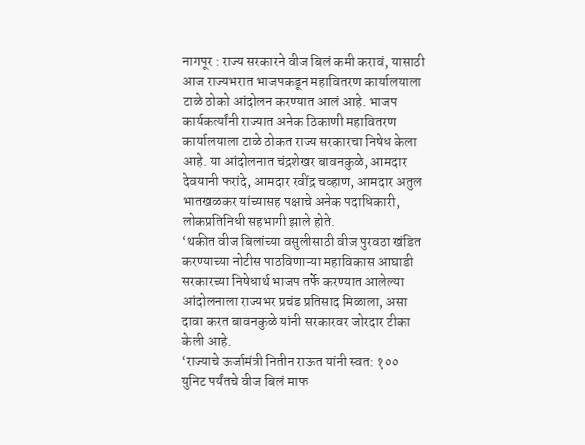नागपूर : राज्य सरकारने वीज बिलं कमी करावं, यासाठी आज राज्यभरात भाजपकडून महावितरण कार्यालयाला टाळे ठोको आंदोलन करण्यात आलं आहे. भाजप कार्यकर्त्यांनी राज्यात अनेक ठिकाणी महावितरण कार्यालयाला टाळे ठोकत राज्य सरकारचा निषेध केला आहे. या आंदोलनात चंद्रशेखर बावनकुळे, आमदार देवयानी फरांदे, आमदार रवींद्र चव्हाण, आमदार अतुल भातखळकर यांच्यासह पक्षाचे अनेक पदाधिकारी, लोकप्रतिनिधी सहभागी झाले होते.
‘थकीत वीज बिलांच्या वसुलीसाठी वीज पुरवठा खंडित करण्याच्या नोटीस पाठविणाऱ्या महाविकास आघाडी सरकारच्या निषेधार्थ भाजप तर्फे करण्यात आलेल्या आंदोलनाला राज्यभर प्रचंड प्रतिसाद मिळाला, असा दावा करत बावनकुळे यांनी सरकारवर जोरदार टीका केली आहे.
‘राज्याचे ऊर्जामंत्री नितीन राऊत यांनी स्वत: १०० युनिट पर्यंतचे वीज बिलं माफ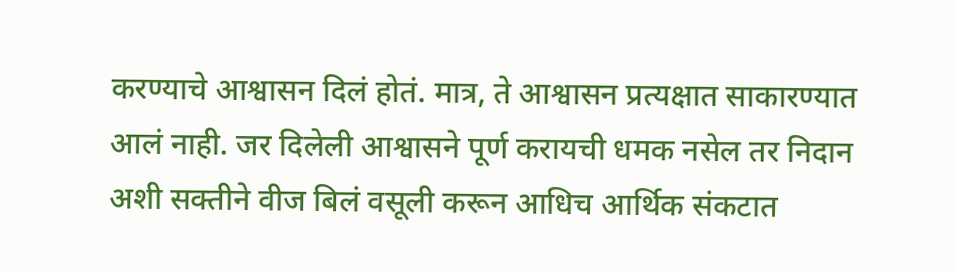करण्याचे आश्वासन दिलं होतं. मात्र, ते आश्वासन प्रत्यक्षात साकारण्यात आलं नाही. जर दिलेली आश्वासने पूर्ण करायची धमक नसेल तर निदान अशी सक्तीने वीज बिलं वसूली करून आधिच आर्थिक संकटात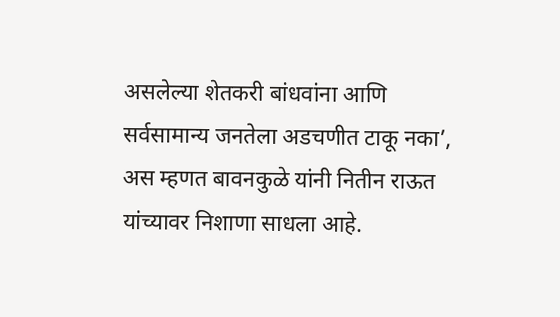असलेल्या शेतकरी बांधवांना आणि सर्वसामान्य जनतेला अडचणीत टाकू नका’, अस म्हणत बावनकुळे यांनी नितीन राऊत यांच्यावर निशाणा साधला आहे.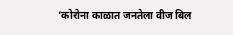‘कोरोना काळात जनतेला वीज बिल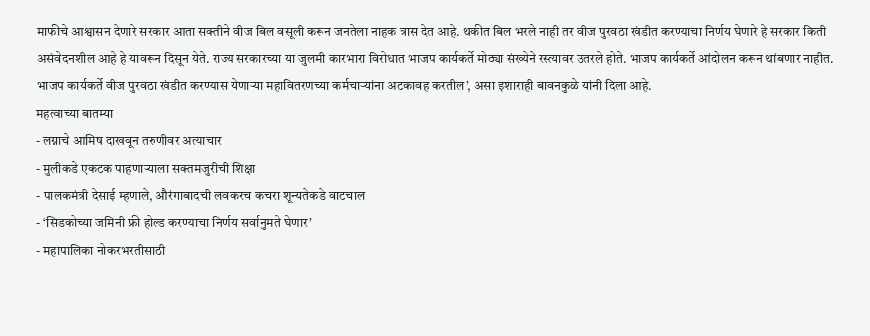माफीचे आश्वासन देणारे सरकार आता सक्तीने वीज बिल वसूली करून जनतेला नाहक त्रास देत आहे. थकीत बिल भरले नाही तर वीज पुरवठा खंडीत करण्याचा निर्णय घेणारे हे सरकार किती असंवेदनशील आहे हे यावरून दिसून येते. राज्य सरकारच्या या जुलमी कारभारा विरोधात भाजप कार्यकर्ते मोठ्या संख्येने रस्त्यावर उतरले होते. भाजप कार्यकर्ते आंदोलन करून थांबणार नाहीत. भाजप कार्यकर्ते वीज पुरवठा खंडीत करण्यास येणाऱ्या महावितरणच्या कर्मचाऱ्यांना अटकावह करतील’, असा इशाराही बावनकुळे यांनी दिला आहे.
महत्वाच्या बातम्या
- लग्नाचे आमिष दाखवून तरुणीवर अत्याचार
- मुलीकडे एकटक पाहणाऱ्याला सक्तमजुरीची शिक्षा
- पालकमंत्री देसाई म्हणाले, औरंगाबादची लवकरच कचरा शून्यतेकडे वाटचाल
- ‘सिडकोच्या जमिनी फ्री होल्ड करण्याचा निर्णय सर्वानुमते घेणार’
- महापालिका नोकरभरतीसाठी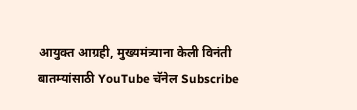आयुक्त आग्रही, मुख्यमंत्र्याना केली विनंती
बातम्यांसाठी YouTube चॅनेल Subscribe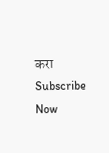करा
Subscribe Now